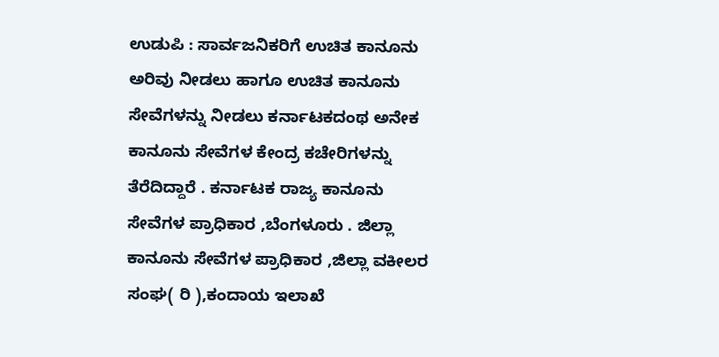ಉಡುಪಿ : ಸಾರ್ವಜನಿಕರಿಗೆ ಉಚಿತ ಕಾನೂನು ಅರಿವು ನೀಡಲು ಹಾಗೂ ಉಚಿತ ಕಾನೂನು ಸೇವೆಗಳನ್ನು ನೀಡಲು ಕರ್ನಾಟಕದಂಥ ಅನೇಕ ಕಾನೂನು ಸೇವೆಗಳ ಕೇಂದ್ರ ಕಚೇರಿಗಳನ್ನು ತೆರೆದಿದ್ದಾರೆ . ಕರ್ನಾಟಕ ರಾಜ್ಯ ಕಾನೂನು ಸೇವೆಗಳ ಪ್ರಾಧಿಕಾರ ,ಬೆಂಗಳೂರು . ಜಿಲ್ಲಾ ಕಾನೂನು ಸೇವೆಗಳ ಪ್ರಾಧಿಕಾರ ,ಜಿಲ್ಲಾ ವಕೀಲರ ಸಂಘ( ರಿ ),ಕಂದಾಯ ಇಲಾಖೆ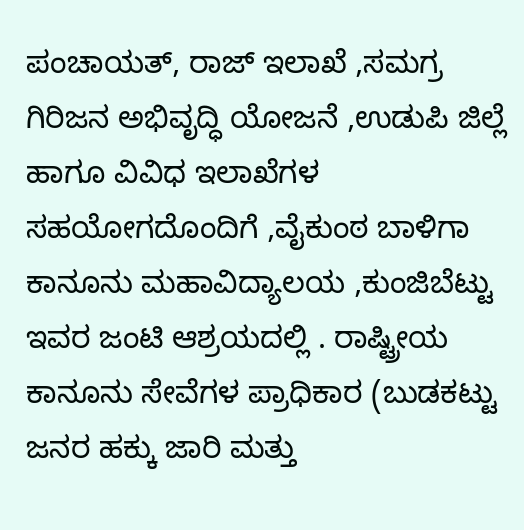ಪಂಚಾಯತ್, ರಾಜ್ ಇಲಾಖೆ ,ಸಮಗ್ರ ಗಿರಿಜನ ಅಭಿವೃದ್ಧಿ ಯೋಜನೆ ,ಉಡುಪಿ ಜಿಲ್ಲೆ ಹಾಗೂ ವಿವಿಧ ಇಲಾಖೆಗಳ ಸಹಯೋಗದೊಂದಿಗೆ ,ವೈಕುಂಠ ಬಾಳಿಗಾ ಕಾನೂನು ಮಹಾವಿದ್ಯಾಲಯ ,ಕುಂಜಿಬೆಟ್ಟು ಇವರ ಜಂಟಿ ಆಶ್ರಯದಲ್ಲಿ . ರಾಷ್ಟ್ರೀಯ ಕಾನೂನು ಸೇವೆಗಳ ಪ್ರಾಧಿಕಾರ (ಬುಡಕಟ್ಟು ಜನರ ಹಕ್ಕು ಜಾರಿ ಮತ್ತು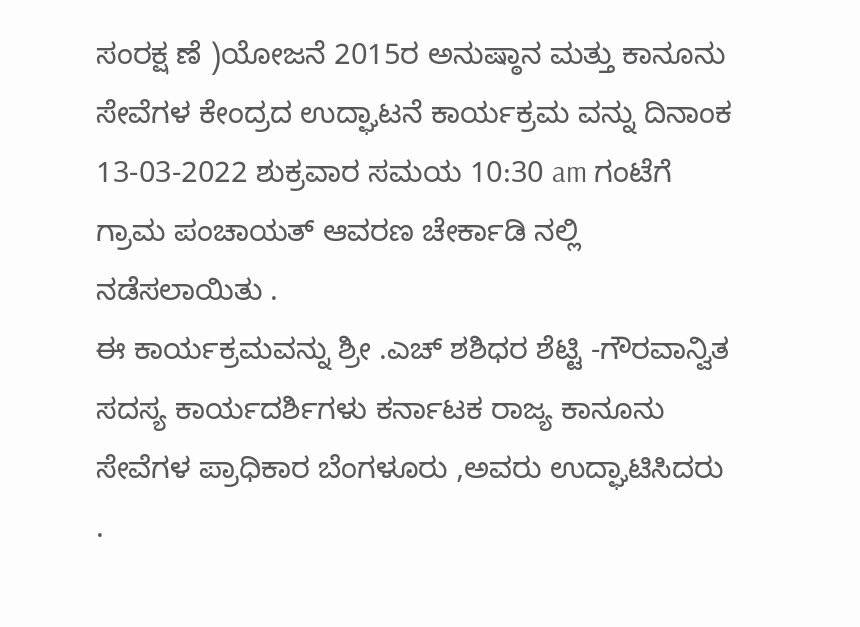ಸಂರಕ್ಷ ಣೆ )ಯೋಜನೆ 2015ರ ಅನುಷ್ಠಾನ ಮತ್ತು ಕಾನೂನು ಸೇವೆಗಳ ಕೇಂದ್ರದ ಉದ್ಘಾಟನೆ ಕಾರ್ಯಕ್ರಮ ವನ್ನು ದಿನಾಂಕ 13-03-2022 ಶುಕ್ರವಾರ ಸಮಯ 10:30 am ಗಂಟೆಗೆ ಗ್ರಾಮ ಪಂಚಾಯತ್ ಆವರಣ ಚೇರ್ಕಾಡಿ ನಲ್ಲಿ ನಡೆಸಲಾಯಿತು .
ಈ ಕಾರ್ಯಕ್ರಮವನ್ನು ಶ್ರೀ .ಎಚ್ ಶಶಿಧರ ಶೆಟ್ಟಿ -ಗೌರವಾನ್ವಿತ ಸದಸ್ಯ ಕಾರ್ಯದರ್ಶಿಗಳು ಕರ್ನಾಟಕ ರಾಜ್ಯ ಕಾನೂನು ಸೇವೆಗಳ ಪ್ರಾಧಿಕಾರ ಬೆಂಗಳೂರು ,ಅವರು ಉದ್ಘಾಟಿಸಿದರು .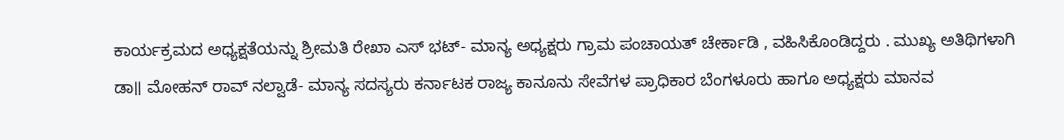ಕಾರ್ಯಕ್ರಮದ ಅಧ್ಯಕ್ಷತೆಯನ್ನು ಶ್ರೀಮತಿ ರೇಖಾ ಎಸ್ ಭಟ್- ಮಾನ್ಯ ಅಧ್ಯಕ್ಷರು ಗ್ರಾಮ ಪಂಚಾಯತ್ ಚೇರ್ಕಾಡಿ , ವಹಿಸಿಕೊಂಡಿದ್ದರು . ಮುಖ್ಯ ಅತಿಥಿಗಳಾಗಿ ಡಾ॥ ಮೋಹನ್ ರಾವ್ ನಲ್ವಾಡೆ- ಮಾನ್ಯ ಸದಸ್ಯರು ಕರ್ನಾಟಕ ರಾಜ್ಯ ಕಾನೂನು ಸೇವೆಗಳ ಪ್ರಾಧಿಕಾರ ಬೆಂಗಳೂರು ಹಾಗೂ ಅಧ್ಯಕ್ಷರು ಮಾನವ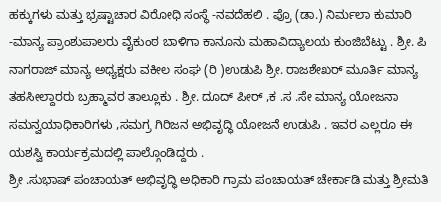ಹಕ್ಕುಗಳು ಮತ್ತು ಭ್ರಷ್ಟಾಚಾರ ವಿರೋಧಿ ಸಂಸ್ಥೆ -ನವದೆಹಲಿ . ಪ್ರೊ (ಡಾ.) ನಿರ್ಮಲಾ ಕುಮಾರಿ -ಮಾನ್ಯ ಪ್ರಾಂಶುಪಾಲರು ವೈಕುಂಠ ಬಾಳಿಗಾ ಕಾನೂನು ಮಹಾವಿದ್ಯಾಲಯ ಕುಂಜಿಬೆಟ್ಟು . ಶ್ರೀ. ಪಿ ನಾಗರಾಜ್ ಮಾನ್ಯ ಅಧ್ಯಕ್ಷರು ವಕೀಲ ಸಂಘ (ರಿ )ಉಡುಪಿ ಶ್ರೀ. ರಾಜಶೇಖರ್ ಮೂರ್ತಿ ಮಾನ್ಯ ತಹಸೀಲ್ದಾರರು ಬ್ರಹ್ಮಾವರ ತಾಲ್ಲೂಕು . ಶ್ರೀ. ದೂದ್ ಪೀರ್ ,ಕ .ಸ .ಸೇ ಮಾನ್ಯ ಯೋಜನಾ ಸಮನ್ವಯಾಧಿಕಾರಿಗಳು ,ಸಮಗ್ರ ಗಿರಿಜನ ಅಭಿವೃದ್ಧಿ ಯೋಜನೆ ಉಡುಪಿ . ಇವರ ಎಲ್ಲರೂ ಈ ಯಶಸ್ವಿ ಕಾರ್ಯಕ್ರಮದಲ್ಲಿ ಪಾಲ್ಗೊಂಡಿದ್ದರು .
ಶ್ರೀ .ಸುಭಾಷ್ ಪಂಚಾಯತ್ ಅಭಿವೃದ್ಧಿ ಅಧಿಕಾರಿ ಗ್ರಾಮ ಪಂಚಾಯತ್ ಚೇರ್ಕಾಡಿ ಮತ್ತು ಶ್ರೀಮತಿ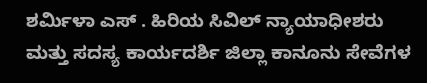ಶರ್ಮಿಳಾ ಎಸ್ . ಹಿರಿಯ ಸಿವಿಲ್ ನ್ಯಾಯಾಧೀಶರು ಮತ್ತು ಸದಸ್ಯ ಕಾರ್ಯದರ್ಶಿ ಜಿಲ್ಲಾ ಕಾನೂನು ಸೇವೆಗಳ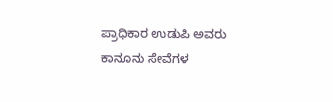ಪ್ರಾಧಿಕಾರ ಉಡುಪಿ ಅವರು ಕಾನೂನು ಸೇವೆಗಳ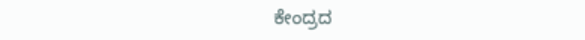ಕೇಂದ್ರದ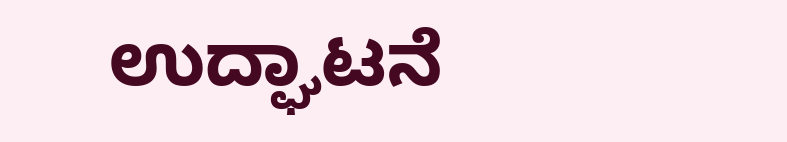ಉದ್ಘಾಟನೆ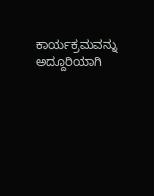ಕಾರ್ಯಕ್ರಮವನ್ನು ಅದ್ದೂರಿಯಾಗಿ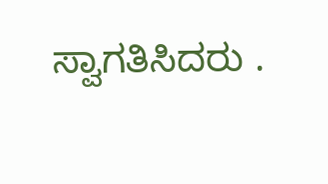ಸ್ವಾಗತಿಸಿದರು .